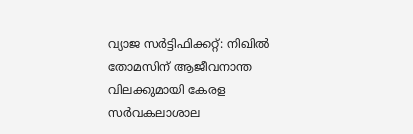വ്യാജ സർട്ടിഫിക്കറ്റ്: നിഖിൽ തോമസിന് ആജീവനാന്ത വിലക്കുമായി കേരള സർവകലാശാല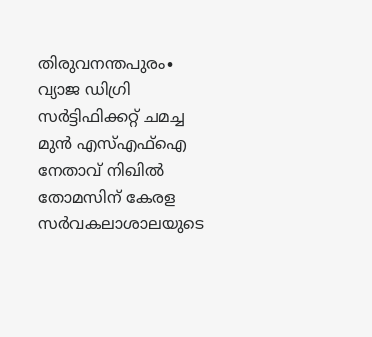തിരുവനന്തപുരം∙ വ്യാജ ഡിഗ്രി സർട്ടിഫിക്കറ്റ് ചമച്ച മുൻ എസ്എഫ്ഐ നേതാവ് നിഖിൽ തോമസിന് കേരള സർവകലാശാലയുടെ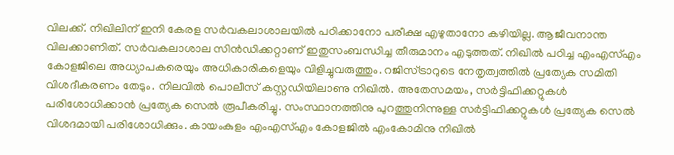വിലക്ക്. നിഖിലിന് ഇനി കേരള സർവകലാശാലയിൽ പഠിക്കാനോ പരീക്ഷ എഴുതാനോ കഴിയില്ല. ആജീവനാന്ത വിലക്കാണിത്. സർവകലാശാല സിൻഡിക്കറ്റാണ് ഇതുസംബന്ധിച്ച തീരുമാനം എടുത്തത്. നിഖിൽ പഠിച്ച എംഎസ്എം കോളജിലെ അധ്യാപകരെയും അധികാരികളെയും വിളിച്ചുവരുത്തും. റജിസ്ട്രാറുടെ നേതൃത്വത്തിൽ പ്രത്യേക സമിതി വിശദീകരണം തേടും. നിലവിൽ പൊലീസ് കസ്റ്റഡിയിലാണു നിഖിൽ. അതേസമയം, സർട്ടിഫിക്കറ്റുകൾ പരിശോധിക്കാൻ പ്രത്യേക സെൽ രൂപീകരിച്ചു. സംസ്ഥാനത്തിനു പുറത്തുനിന്നുള്ള സർട്ടിഫിക്കറ്റുകൾ പ്രത്യേക സെൽ വിശദമായി പരിശോധിക്കും. കായംകുളം എംഎസ്എം കോളജിൽ എംകോമിനു നിഖിൽ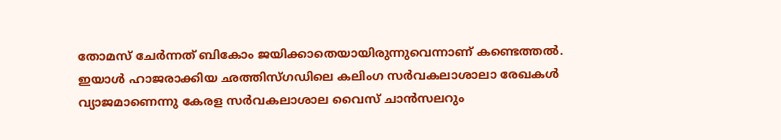തോമസ് ചേർന്നത് ബികോം ജയിക്കാതെയായിരുന്നുവെന്നാണ് കണ്ടെത്തൽ. ഇയാൾ ഹാജരാക്കിയ ഛത്തിസ്ഗഡിലെ കലിംഗ സർവകലാശാലാ രേഖകൾ വ്യാജമാണെന്നു കേരള സർവകലാശാല വൈസ് ചാൻസലറും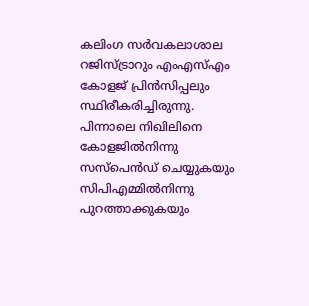കലിംഗ സർവകലാശാല റജിസ്ട്രാറും എംഎസ്എം കോളജ് പ്രിൻസിപ്പലും സ്ഥിരീകരിച്ചിരുന്നു. പിന്നാലെ നിഖിലിനെ കോളജിൽനിന്നു സസ്പെൻഡ് ചെയ്യുകയും സിപിഎമ്മിൽനിന്നു പുറത്താക്കുകയും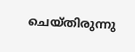ചെയ്തിരുന്നു